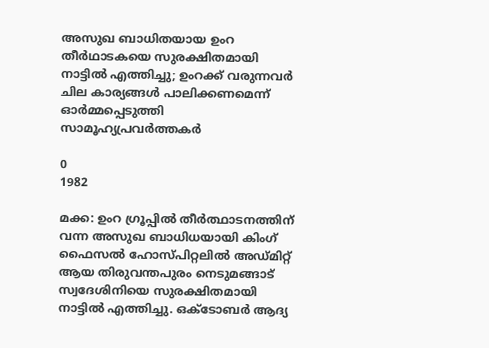അസുഖ ബാധിതയായ ഉംറ തീർഥാടകയെ സുരക്ഷിതമായി നാട്ടിൽ എത്തിച്ചു; ഉംറക്ക് വരുന്നവർ ചില കാര്യങ്ങൾ പാലിക്കണമെന്ന് ഓർമ്മപ്പെടുത്തി സാമൂഹ്യപ്രവർത്തകർ

0
1982

മക്ക: ഉംറ ഗ്രൂപ്പിൽ തീർത്ഥാടനത്തിന് വന്ന അസുഖ ബാധിധയായി കിംഗ് ഫൈസൽ ഹോസ്പിറ്റലിൽ അഡ്മിറ്റ് ആയ തിരുവന്തപുരം നെടുമങ്ങാട് സ്വദേശിനിയെ സുരക്ഷിതമായി നാട്ടിൽ എത്തിച്ചു. ഒക്ടോബർ ആദ്യ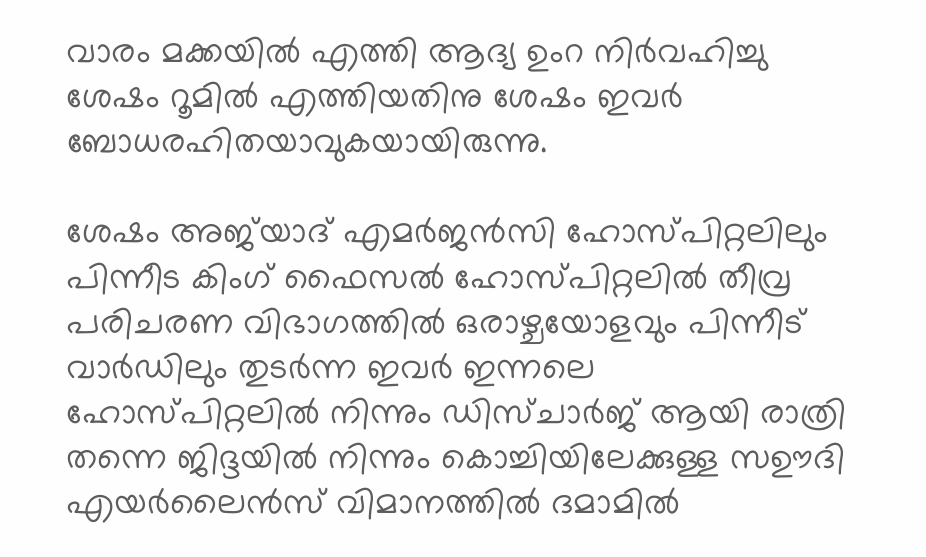വാരം മക്കയിൽ എത്തി ആദ്യ ഉംറ നിർവഹിച്ചു ശേഷം റൂമിൽ എത്തിയതിനു ശേഷം ഇവർ ബോധരഹിതയാവുകയായിരുന്നു.

ശേഷം അജ്‌യാദ് എമർജൻസി ഹോസ്പിറ്റലിലും പിന്നീട കിംഗ് ഫൈസൽ ഹോസ്പിറ്റലിൽ തീവ്ര പരിചരണ വിഭാഗത്തിൽ ഒരാഴ്ചയോളവും പിന്നീട് വാർഡിലും തുടർന്ന ഇവർ ഇന്നലെ ഹോസ്പിറ്റലിൽ നിന്നും ഡിസ്ചാർജ് ആയി രാത്രി തന്നെ ജിദ്ദയിൽ നിന്നും കൊച്ചിയിലേക്കുള്ള സഊദി എയർലൈൻസ് വിമാനത്തിൽ ദമാമിൽ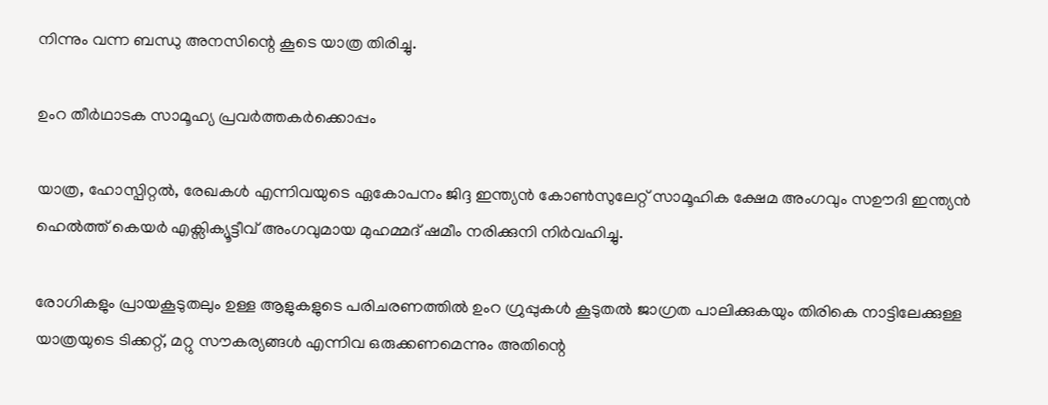നിന്നും വന്ന ബന്ധു അനസിന്റെ കൂടെ യാത്ര തിരിച്ചു.

ഉംറ തീർഥാടക സാമൂഹ്യ പ്രവർത്തകർക്കൊപ്പം

യാത്ര, ഹോസ്പിറ്റൽ, രേഖകൾ എന്നിവയുടെ ഏകോപനം ജിദ്ദ ഇന്ത്യൻ കോൺസുലേറ്റ് സാമൂഹിക ക്ഷേമ അംഗവും സഊദി ഇന്ത്യൻ ഹെൽത്ത് കെയർ എക്സിക്യൂട്ടീവ് അംഗവുമായ മുഹമ്മദ് ഷമീം നരിക്കുനി നിർവഹിച്ചു.

രോഗികളും പ്രായകൂടുതലും ഉള്ള ആളുകളുടെ പരിചരണത്തിൽ ഉംറ ഗ്രുപ്പുകൾ കൂടുതൽ ജാഗ്രത പാലിക്കുകയും തിരികെ നാട്ടിലേക്കുള്ള യാത്രയുടെ ടിക്കറ്റ്, മറ്റു സൗകര്യങ്ങൾ എന്നിവ ഒരുക്കണമെന്നും അതിന്റെ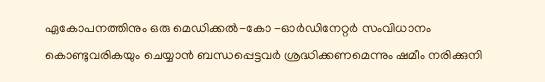ഏകോപനത്തിനും ഒരു മെഡിക്കൽ-കോ -ഓർഡിനേറ്റർ സംവിധാനം കൊണ്ടുവരികയും ചെയ്യാൻ ബന്ധപ്പെട്ടവർ ശ്രദ്ധിക്കണമെന്നും ഷമീം നരിക്കുനി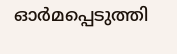ഓർമപ്പെടുത്തി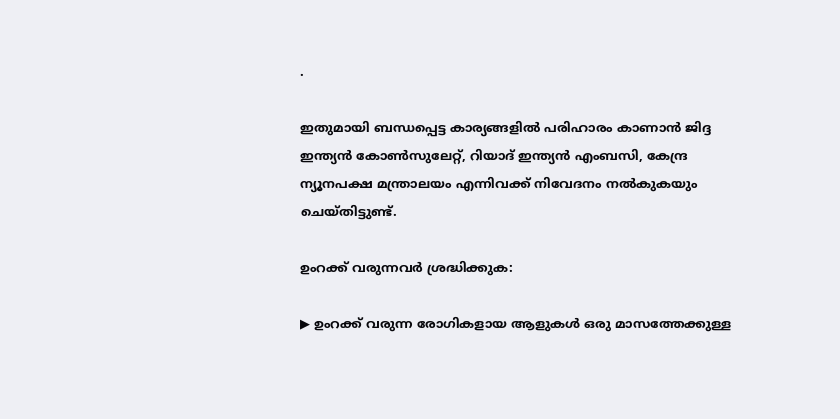.

ഇതുമായി ബന്ധപ്പെട്ട കാര്യങ്ങളിൽ പരിഹാരം കാണാൻ ജിദ്ദ ഇന്ത്യൻ കോൺസുലേറ്റ്, റിയാദ് ഇന്ത്യൻ എംബസി, കേന്ദ്ര ന്യൂനപക്ഷ മന്ത്രാലയം എന്നിവക്ക് നിവേദനം നൽകുകയും ചെയ്തിട്ടുണ്ട്.

ഉംറക്ക് വരുന്നവർ ശ്രദ്ധിക്കുക:

▶ ഉംറക്ക് വരുന്ന രോഗികളായ ആളുകൾ ഒരു മാസത്തേക്കുള്ള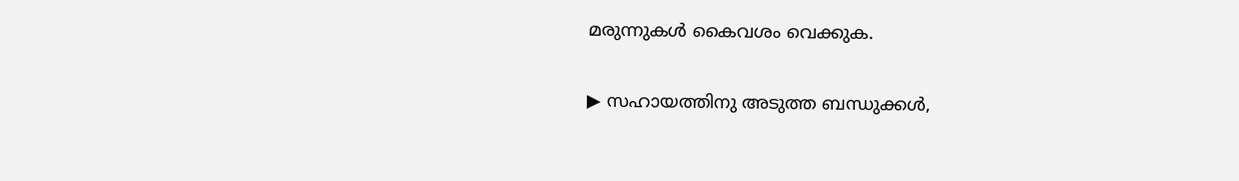മരുന്നുകൾ കൈവശം വെക്കുക.

▶ സഹായത്തിനു അടുത്ത ബന്ധുക്കൾ,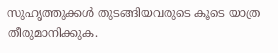സുഹൃത്തുക്കൾ തുടങ്ങിയവരുടെ കൂടെ യാത്ര തീരുമാനിക്കുക.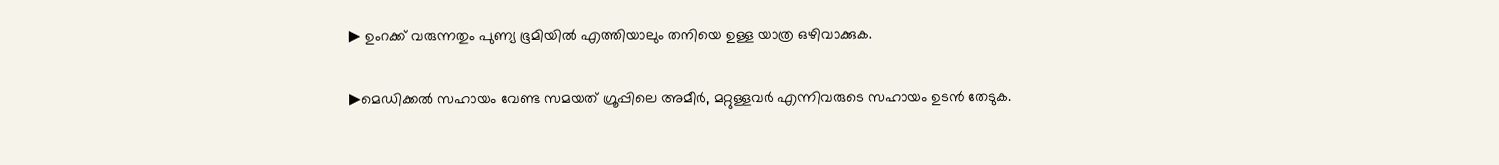▶ ഉംറക്ക് വരുന്നതും പുണ്യ ഭൂമിയിൽ എത്തിയാലും തനിയെ ഉള്ള യാത്ര ഒഴിവാക്കുക.

▶മെഡിക്കൽ സഹായം വേണ്ട സമയത് ഗ്രൂപ്പിലെ അമീർ, മറ്റുള്ളവർ എന്നിവരുടെ സഹായം ഉടൻ തേടുക.